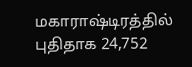மகாராஷ்டிரத்தில் புதிதாக 24,752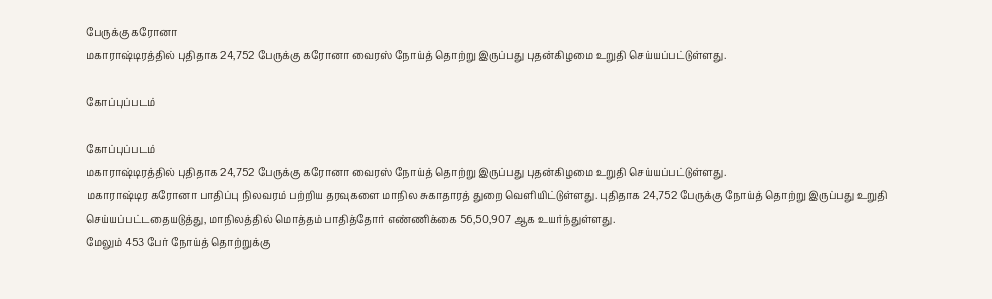பேருக்கு கரோனா
மகாராஷ்டிரத்தில் புதிதாக 24,752 பேருக்கு கரோனா வைரஸ் நோய்த் தொற்று இருப்பது புதன்கிழமை உறுதி செய்யப்பட்டுள்ளது.

கோப்புப்படம்

கோப்புப்படம்
மகாராஷ்டிரத்தில் புதிதாக 24,752 பேருக்கு கரோனா வைரஸ் நோய்த் தொற்று இருப்பது புதன்கிழமை உறுதி செய்யப்பட்டுள்ளது.
மகாராஷ்டிர கரோனா பாதிப்பு நிலவரம் பற்றிய தரவுகளை மாநில சுகாதாரத் துறை வெளியிட்டுள்ளது. புதிதாக 24,752 பேருக்கு நோய்த் தொற்று இருப்பது உறுதி செய்யப்பட்டதையடுத்து, மாநிலத்தில் மொத்தம் பாதித்தோர் எண்ணிக்கை 56,50,907 ஆக உயர்ந்துள்ளது.
மேலும் 453 பேர் நோய்த் தொற்றுக்கு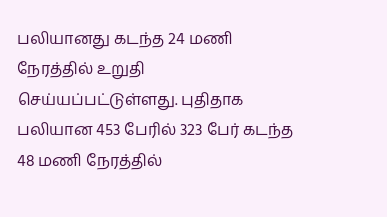பலியானது கடந்த 24 மணி நேரத்தில் உறுதி செய்யப்பட்டுள்ளது. புதிதாக பலியான 453 பேரில் 323 பேர் கடந்த 48 மணி நேரத்தில்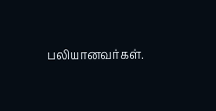பலியானவர்கள்.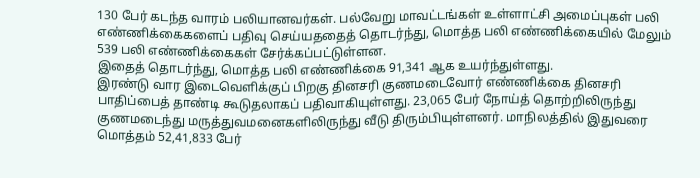130 பேர் கடந்த வாரம் பலியானவர்கள். பல்வேறு மாவட்டங்கள் உள்ளாட்சி அமைப்புகள் பலி எண்ணிக்கைகளைப் பதிவு செய்யததைத் தொடர்ந்து, மொத்த பலி எண்ணிக்கையில் மேலும் 539 பலி எண்ணிக்கைகள் சேர்க்கப்பட்டுள்ளன.
இதைத் தொடர்ந்து, மொத்த பலி எண்ணிக்கை 91,341 ஆக உயர்ந்துள்ளது.
இரண்டு வார இடைவெளிக்குப் பிறகு தினசரி குணமடைவோர் எண்ணிக்கை தினசரி பாதிப்பைத் தாண்டி கூடுதலாகப் பதிவாகியுள்ளது. 23,065 பேர் நோய்த் தொற்றிலிருந்து குணமடைந்து மருத்துவமனைகளிலிருந்து வீடு திரும்பியுள்ளனர். மாநிலத்தில் இதுவரை மொத்தம் 52,41,833 பேர்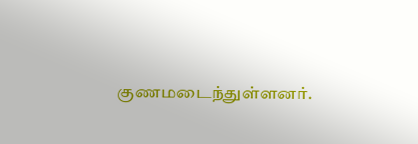குணமடைந்துள்ளனர்.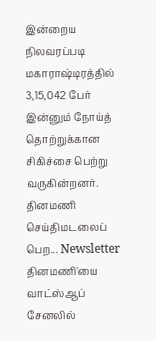இன்றைய நிலவரப்படி மகாராஷ்டிரத்தில் 3,15,042 பேர் இன்னும் நோய்த் தொற்றுக்கான சிகிச்சை பெற்று வருகின்றனர்.
தினமணி செய்திமடலைப் பெற... Newsletter
தினமணி'யை வாட்ஸ்ஆப் சேனலில்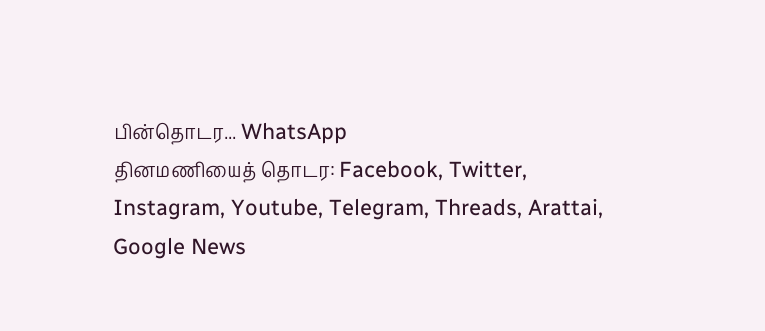பின்தொடர... WhatsApp
தினமணியைத் தொடர: Facebook, Twitter, Instagram, Youtube, Telegram, Threads, Arattai, Google News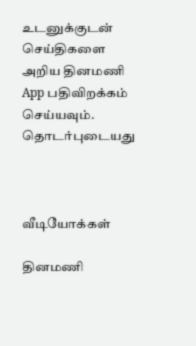உடனுக்குடன் செய்திகளை அறிய தினமணி App பதிவிறக்கம் செய்யவும்.
தொடர்புடையது



வீடியோக்கள்

தினமணி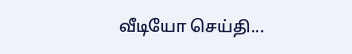வீடியோ செய்தி...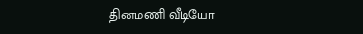தினமணி வீடியோ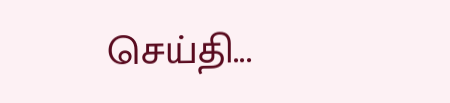செய்தி...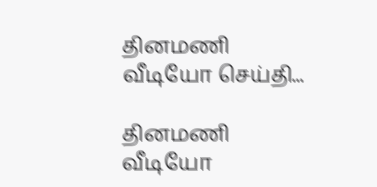தினமணி வீடியோ செய்தி...

தினமணி வீடியோ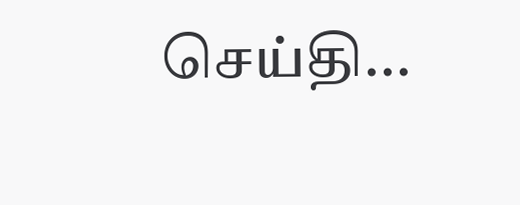செய்தி...